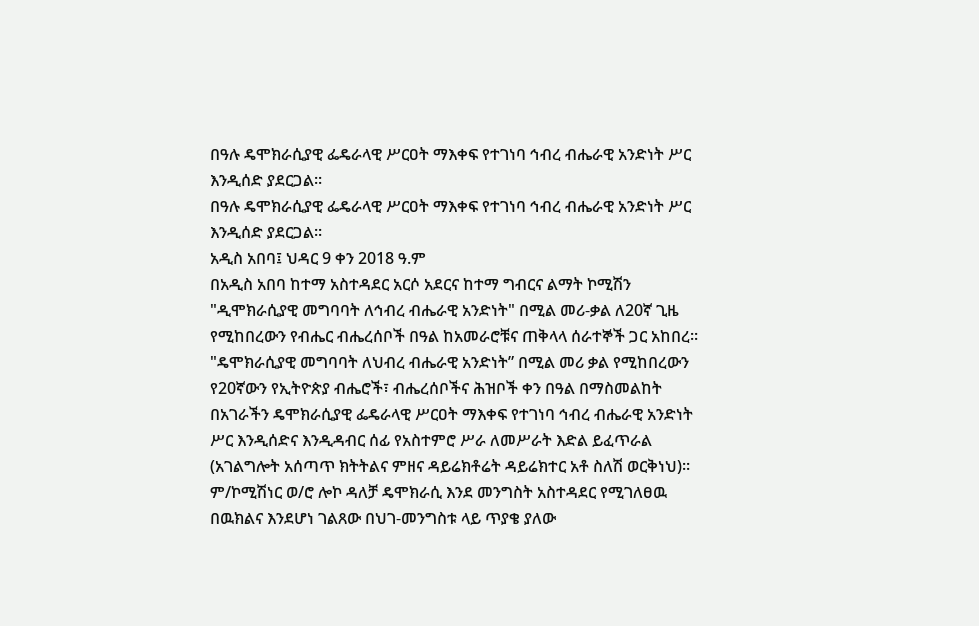በዓሉ ዴሞክራሲያዊ ፌዴራላዊ ሥርዐት ማእቀፍ የተገነባ ኅብረ ብሔራዊ አንድነት ሥር እንዲሰድ ያደርጋል፡፡
በዓሉ ዴሞክራሲያዊ ፌዴራላዊ ሥርዐት ማእቀፍ የተገነባ ኅብረ ብሔራዊ አንድነት ሥር እንዲሰድ ያደርጋል፡፡
አዲስ አበባ፤ ህዳር 9 ቀን 2018 ዓ.ም
በአዲስ አበባ ከተማ አስተዳደር አርሶ አደርና ከተማ ግብርና ልማት ኮሚሽን "ዲሞክራሲያዊ መግባባት ለኅብረ ብሔራዊ አንድነት" በሚል መሪ-ቃል ለ20ኛ ጊዜ የሚከበረውን የብሔር ብሔረሰቦች በዓል ከአመራሮቹና ጠቅላላ ሰራተኞች ጋር አከበረ፡፡
"ዴሞክራሲያዊ መግባባት ለህብረ ብሔራዊ አንድነት” በሚል መሪ ቃል የሚከበረውን የ20ኛውን የኢትዮጵያ ብሔሮች፣ ብሔረሰቦችና ሕዝቦች ቀን በዓል በማስመልከት በአገራችን ዴሞክራሲያዊ ፌዴራላዊ ሥርዐት ማእቀፍ የተገነባ ኅብረ ብሔራዊ አንድነት ሥር እንዲሰድና እንዲዳብር ሰፊ የአስተምሮ ሥራ ለመሥራት እድል ይፈጥራል (አገልግሎት አሰጣጥ ክትትልና ምዘና ዳይሬክቶሬት ዳይሬክተር አቶ ስለሽ ወርቅነህ)።
ም/ኮሚሽነር ወ/ሮ ሎኮ ዳለቻ ዴሞክራሲ እንደ መንግስት አስተዳደር የሚገለፀዉ በዉክልና እንደሆነ ገልጸው በህገ-መንግስቱ ላይ ጥያቄ ያለው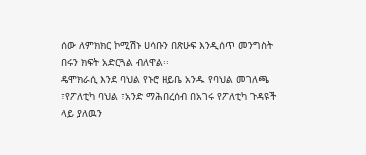ሰው ለምክክር ኮሚሽኑ ሀሳቡን በጽሁፍ እንዲሰጥ መንግስት በሩን ክፍት አድርጓል ብለዋል፡፡
ዴሞክራሲ እንደ ባህል የኑሮ ዘይቤ አንዱ የባህል መገለጫ ፣የፖለቲካ ባህል ፣አንድ ማሕበረሰብ በአገሩ የፖለቲካ ጉዳዩች ላይ ያለዉን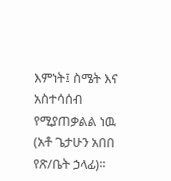እምነት፤ ስሜት እና አስተሳሰብ የሚያጠቃልል ነዉ (አቶ ጌታሁን አበበ የጽ/ቤት ኃላፊ)፡፡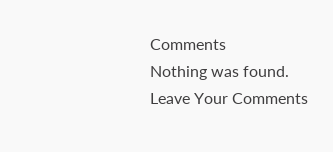Comments
Nothing was found.
Leave Your Comments